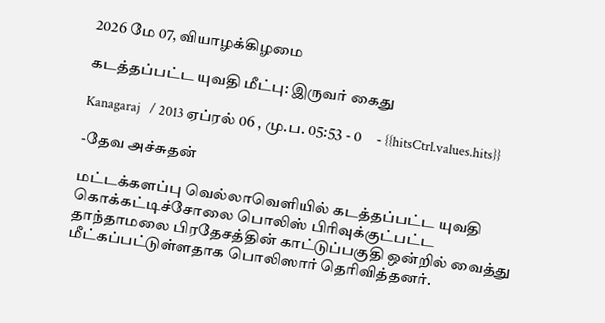2026 மே 07, வியாழக்கிழமை

கடத்தப்பட்ட யுவதி மீட்பு: இருவர் கைது

Kanagaraj   / 2013 ஏப்ரல் 06 , மு.ப. 05:53 - 0     - {{hitsCtrl.values.hits}}

-தேவ அச்சுதன்

மட்டக்களப்பு வெல்லாவெளியில் கடத்தப்பட்ட யுவதி கொக்கட்டிச்சோலை பொலிஸ் பிரிவுக்குட்பட்ட தாந்தாமலை பிரதேசத்தின் காட்டுப்பகுதி ஒன்றில் வைத்து மீட்கப்பட்டுள்ளதாக பொலிஸார் தெரிவித்தனர்.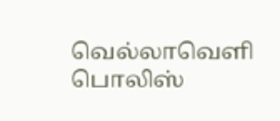வெல்லாவெளி பொலிஸ்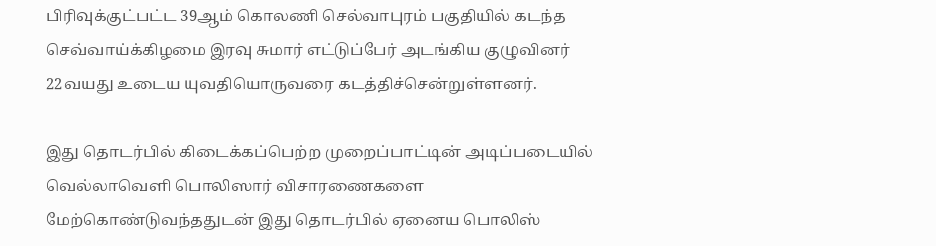பிரிவுக்குட்பட்ட 39ஆம் கொலணி செல்வாபுரம் பகுதியில் கடந்த செவ்வாய்க்கிழமை இரவு சுமார் எட்டுப்பேர் அடங்கிய குழுவினர் 22வயது உடைய யுவதியொருவரை கடத்திச்சென்றுள்ளனர்.

இது தொடர்பில் கிடைக்கப்பெற்ற முறைப்பாட்டின் அடிப்படையில் வெல்லாவெளி பொலிஸார் விசாரணைகளை மேற்கொண்டுவந்ததுடன் இது தொடர்பில் ஏனைய பொலிஸ்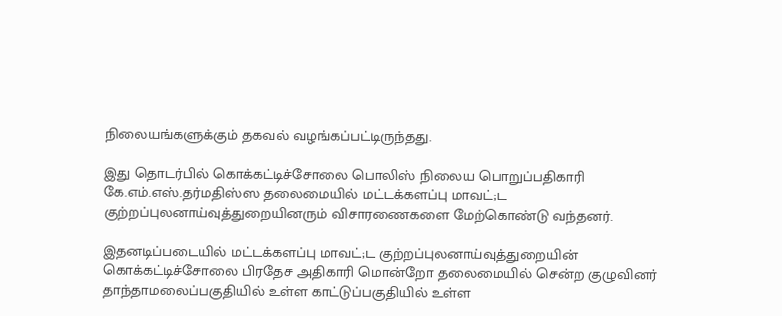நிலையங்களுக்கும் தகவல் வழங்கப்பட்டிருந்தது.

இது தொடர்பில் கொக்கட்டிச்சோலை பொலிஸ் நிலைய பொறுப்பதிகாரி கே.எம்.எஸ்.தர்மதிஸ்ஸ தலைமையில் மட்டக்களப்பு மாவட்;ட குற்றப்புலனாய்வுத்துறையினரும் விசாரணைகளை மேற்கொண்டு வந்தனர்.

இதனடிப்படையில் மட்டக்களப்பு மாவட்;ட குற்றப்புலனாய்வுத்துறையின் கொக்கட்டிச்சோலை பிரதேச அதிகாரி மொன்றோ தலைமையில் சென்ற குழுவினர் தாந்தாமலைப்பகுதியில் உள்ள காட்டுப்பகுதியில் உள்ள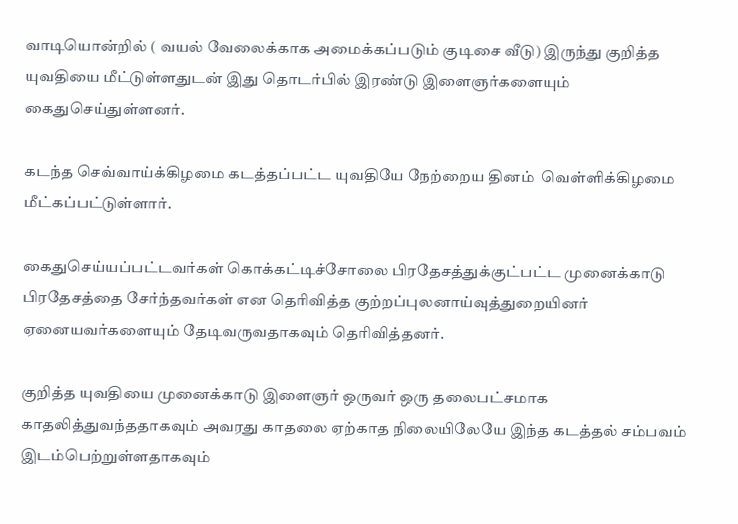வாடியொன்றில் ( வயல் வேலைக்காக அமைக்கப்படும் குடிசை வீடு) இருந்து குறித்த யுவதியை மீட்டுள்ளதுடன் இது தொடர்பில் இரண்டு இளைஞர்களையும் கைதுசெய்துள்ளனர்.

கடந்த செவ்வாய்க்கிழமை கடத்தப்பட்ட யுவதியே நேற்றைய தினம்  வெள்ளிக்கிழமை மீட்கப்பட்டுள்ளார்.

கைதுசெய்யப்பட்டவர்கள் கொக்கட்டிச்சோலை பிரதேசத்துக்குட்பட்ட முனைக்காடு பிரதேசத்தை சேர்ந்தவர்கள் என தெரிவித்த குற்றப்புலனாய்வுத்துறையினர் ஏனையவர்களையும் தேடிவருவதாகவும் தெரிவித்தனர்.

குறித்த யுவதியை முனைக்காடு இளைஞர் ஒருவர் ஒரு தலைபட்சமாக காதலித்துவந்ததாகவும் அவரது காதலை ஏற்காத நிலையிலேயே இந்த கடத்தல் சம்பவம் இடம்பெற்றுள்ளதாகவும்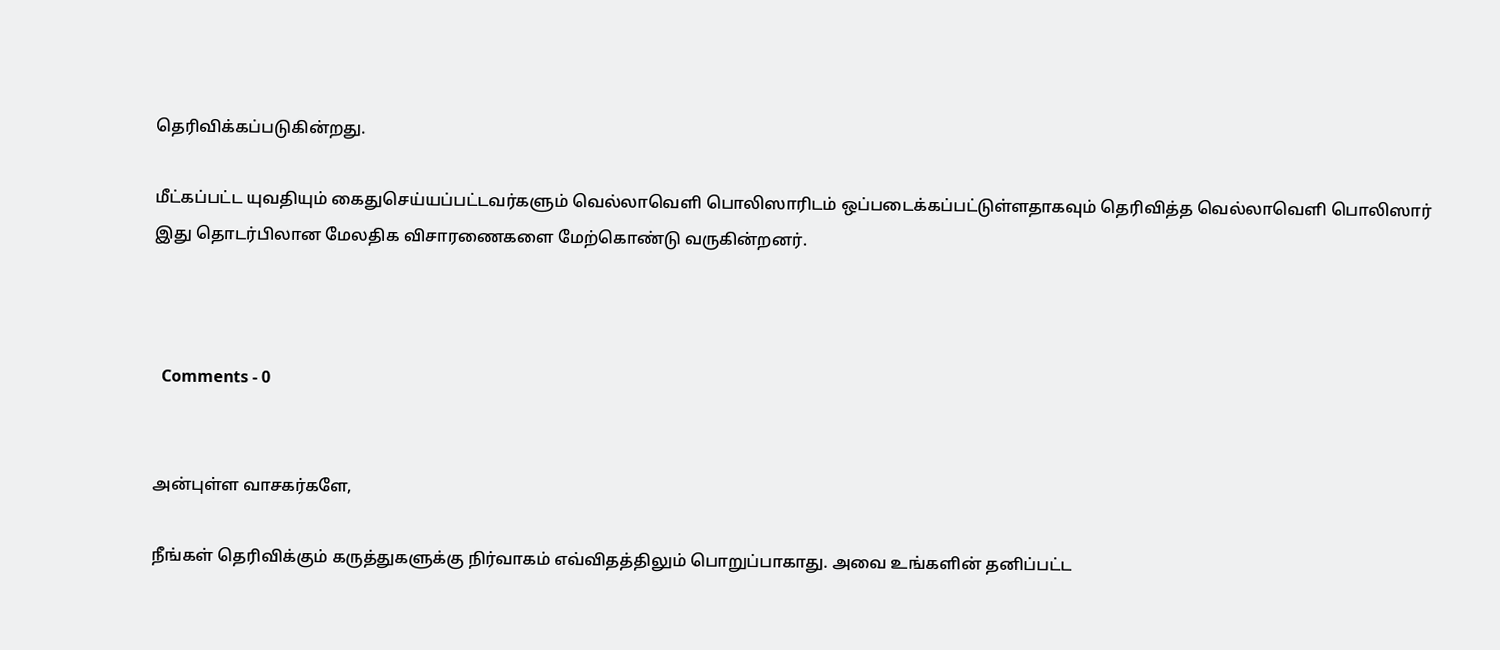தெரிவிக்கப்படுகின்றது.

மீட்கப்பட்ட யுவதியும் கைதுசெய்யப்பட்டவர்களும் வெல்லாவெளி பொலிஸாரிடம் ஒப்படைக்கப்பட்டுள்ளதாகவும் தெரிவித்த வெல்லாவெளி பொலிஸார் இது தொடர்பிலான மேலதிக விசாரணைகளை மேற்கொண்டு வருகின்றனர்.



  Comments - 0


அன்புள்ள வாசகர்களே,

நீங்கள் தெரிவிக்கும் கருத்துகளுக்கு நிர்வாகம் எவ்விதத்திலும் பொறுப்பாகாது. அவை உங்களின் தனிப்பட்ட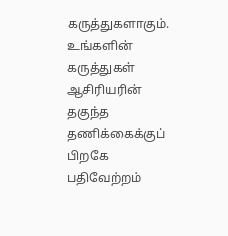கருத்துகளாகும். உங்களின் கருத்துகள் ஆசிரியரின் தகுந்த தணிக்கைக்குப் பிறகே பதிவேற்றம்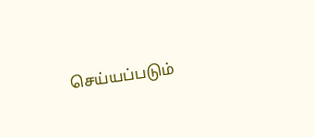செய்யப்படும்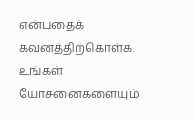என்பதைக் கவனத்திற்கொள்க. உங்கள் யோசனைகளையும்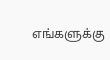எங்களுக்கு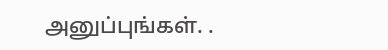அனுப்புங்கள். .